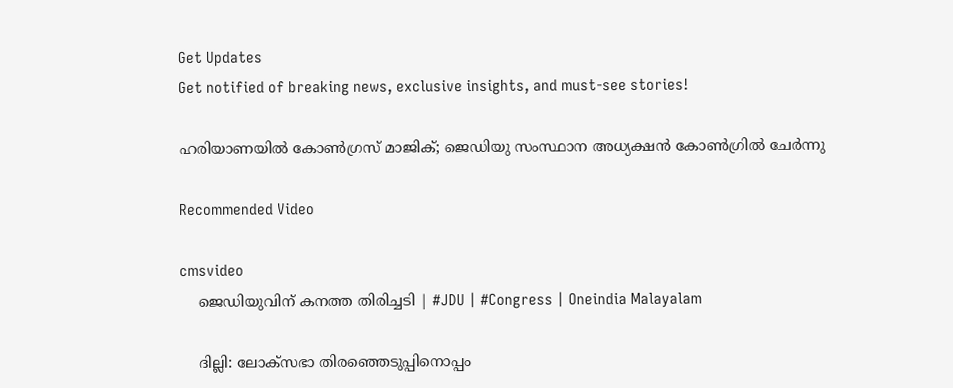Get Updates
Get notified of breaking news, exclusive insights, and must-see stories!

ഹരിയാണയില്‍ കോണ്‍ഗ്രസ് മാജിക്; ജെഡിയു സംസ്ഥാന അധ്യക്ഷന്‍ കോണ്‍ഗ്രില്‍ ചേര്‍ന്നു

Recommended Video

cmsvideo
    ജെഡിയുവിന് കനത്ത തിരിച്ചടി | #JDU | #Congress | Oneindia Malayalam

    ദില്ലി: ലോക്സഭാ തിരഞ്ഞെടുപ്പിനൊപ്പം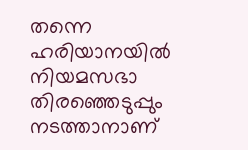തന്നെ ഹരിയാനയില്‍ നിയമസഭാ തിരഞ്ഞെടുപ്പും നടത്താനാണ്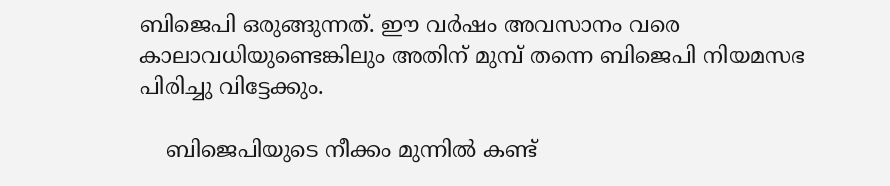ബിജെപി ഒരുങ്ങുന്നത്. ഈ വര്‍ഷം അവസാനം വരെ കാലാവധിയുണ്ടെങ്കിലും അതിന് മുമ്പ് തന്നെ ബിജെപി നിയമസഭ പിരിച്ചു വിട്ടേക്കും.

    ബിജെപിയുടെ നീക്കം മുന്നില്‍ കണ്ട്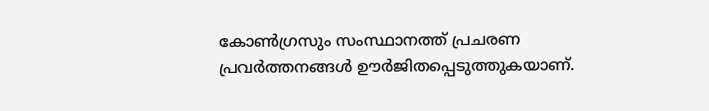കോണ്‍ഗ്രസും സംസ്ഥാനത്ത് പ്രചരണ പ്രവര്‍ത്തനങ്ങള്‍ ഊര്‍ജിതപ്പെടുത്തുകയാണ്.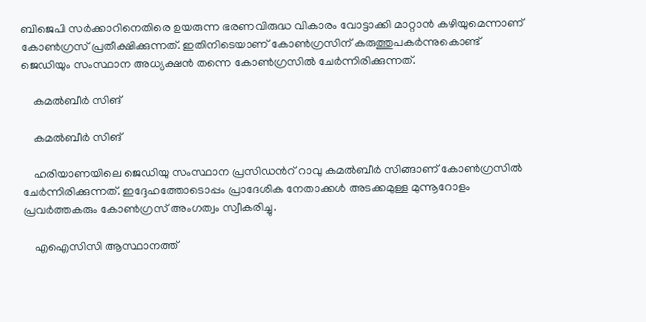ബിജെപി സര്‍ക്കാറിനെതിരെ ഉയരുന്ന ഭരണവിരുദ്ധ വികാരം വോട്ടാക്കി മാറ്റാന്‍ കഴിയുമെന്നാണ് കോണ്‍ഗ്രസ് പ്രതീക്ഷിക്കുന്നത്. ഇതിനിടെയാണ് കോണ്‍ഗ്രസിന് കരുത്തുപകര്‍ന്നുകൊണ്ട് ജെഡിയും സംസ്ഥാന അധ്യക്ഷന്‍ തന്നെ കോണ്‍ഗ്രസില്‍ ചേര്‍ന്നിരിക്കുന്നത്.

    കമല്‍ബീര്‍ സിങ്

    കമല്‍ബീര്‍ സിങ്

    ഹരിയാണയിലെ ജെഡിയു സംസ്ഥാന പ്രസിഡന്‍റ് റാവു കമല്‍ബീര്‍ സിങ്ങാണ് കോണ്‍ഗ്രസില്‍ ചേര്‍ന്നിരിക്കുന്നത്. ഇദ്ദേഹത്തോടൊപ്പം പ്രാദേശിക നേതാക്കള്‍ അടക്കമുള്ള മുന്നൂറോളം പ്രവര്‍ത്തകരും കോണ്‍ഗ്രസ് അംഗത്വം സ്വീകരിച്ചു.

    എഐസിസി ആസ്ഥാനത്ത്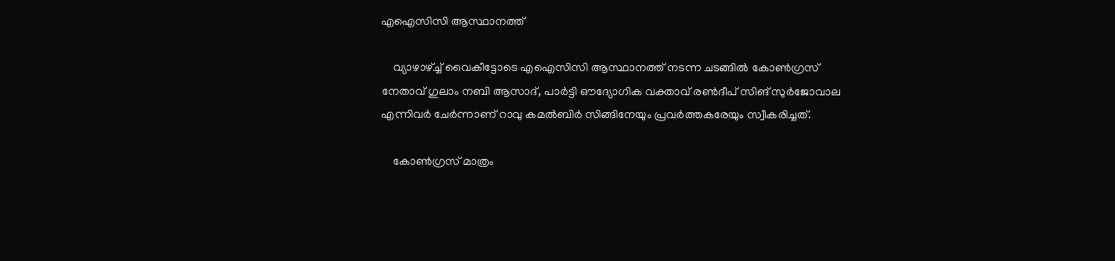എഐസിസി ആസ്ഥാനത്ത്

    വ്യാഴാഴ്ച്ച് വൈകീട്ടോടെ എഐസിസി ആസ്ഥാനത്ത് നടന്ന ചടങ്ങില്‍ കോണ്‍ഗ്രസ് നേതാവ് ഗുലാം നബി ആസാദ്, പാര്‍ട്ടി ഔദ്യോഗിക വക്താവ് രണ്‍ദീപ് സിങ് സുര്‍ജോവാല എന്നിവര്‍ ചേര്‍ന്നാണ് റാവു കമല്‍ബിര്‍ സിങ്ങിനേയും പ്രവര്‍ത്തകരേയും സ്വീകരിച്ചത്.

    കോണ്‍ഗ്രസ് മാത്രം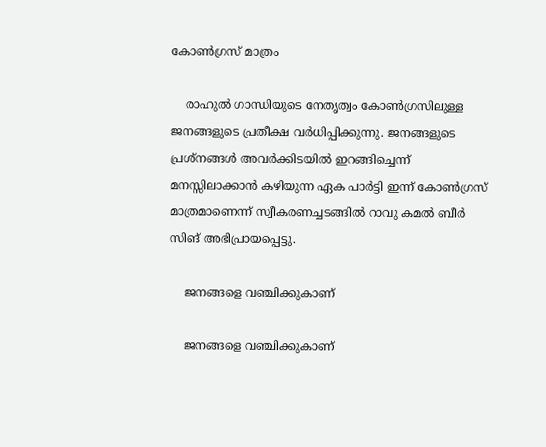കോണ്‍ഗ്രസ് മാത്രം

    രാഹുല്‍ ഗാന്ധിയുടെ നേതൃത്വം കോണ്‍ഗ്രസിലുള്ള ജനങ്ങളുടെ പ്രതീക്ഷ വര്‍ധിപ്പിക്കുന്നു. ജനങ്ങളുടെ പ്രശ്നങ്ങള്‍ അവര്‍ക്കിടയില്‍ ഇറങ്ങിച്ചെന്ന് മനസ്സിലാക്കാന്‍ കഴിയുന്ന ഏക പാര്‍ട്ടി ഇന്ന് കോണ്‍ഗ്രസ് മാത്രമാണെന്ന് സ്വീകരണച്ചടങ്ങില്‍ റാവു കമല്‍ ബീര്‍ സിങ് അഭിപ്രായപ്പെട്ടു.

    ജനങ്ങളെ വഞ്ചിക്കുകാണ്

    ജനങ്ങളെ വഞ്ചിക്കുകാണ്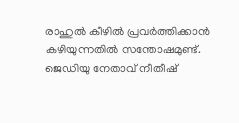രാഹുല്‍ കീഴില്‍ പ്രവര്‍ത്തിക്കാന്‍ കഴിയുന്നതില്‍ സന്തോഷമുണ്ട്. ജെഡിയു നേതാവ് നീതീഷ്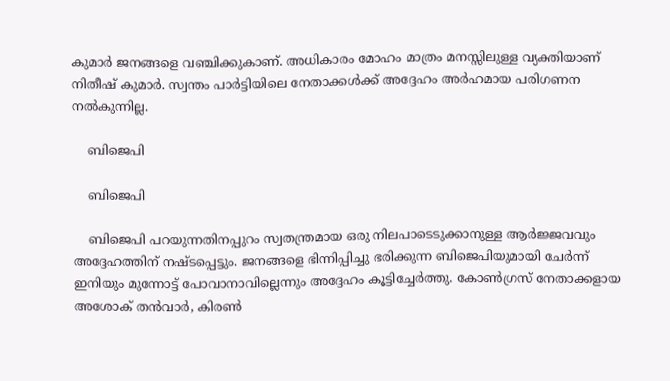കുമാര്‍ ജനങ്ങളെ വഞ്ചിക്കുകാണ്. അധികാരം മോഹം മാത്രം മനസ്സിലുള്ള വ്യക്തിയാണ് നിതീഷ് കുമാര്‍. സ്വന്തം പാര്‍ട്ടിയിലെ നേതാക്കള്‍ക്ക് അദ്ദേഹം അര്‍ഹമായ പരിഗണന നല്‍കുന്നില്ല.

    ബിജെപി

    ബിജെപി

    ബിജെപി പറയുന്നതിനപ്പുറം സ്വതന്ത്രമായ ഒരു നിലപാടെടുക്കാനുള്ള ആര്‍ജ്ജവവും അദ്ദേഹത്തിന് നഷ്ടപ്പെട്ടും. ജനങ്ങളെ ഭിന്നിപ്പിച്ചു ഭരിക്കുന്ന ബിജെപിയുമായി ചേര്‍ന്ന് ഇനിയും മുന്നോട്ട് പോവാനാവില്ലെന്നും അദ്ദേഹം കൂട്ടിച്ചേര്‍ത്തു. കോണ്‍ഗ്രസ് നേതാക്കളായ അശോക് തന്‍വാര്‍, കിരണ്‍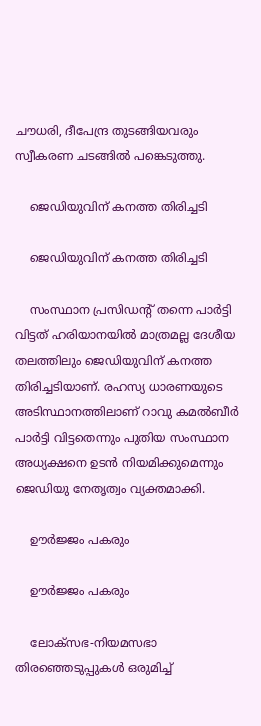ചൗധരി, ദീപേന്ദ്ര തുടങ്ങിയവരും സ്വീകരണ ചടങ്ങില്‍ പങ്കെടുത്തു.

    ജെഡിയുവിന് കനത്ത തിരിച്ചടി

    ജെഡിയുവിന് കനത്ത തിരിച്ചടി

    സംസ്ഥാന പ്രസിഡന്‍റ് തന്നെ പാര്‍ട്ടി വിട്ടത് ഹരിയാനയില്‍ മാത്രമല്ല ദേശീയ തലത്തിലും ജെഡിയുവിന് കനത്ത തിരിച്ചടിയാണ്. രഹസ്യ ധാരണയുടെ അടിസ്ഥാനത്തിലാണ് റാവു കമല്‍ബീര്‍ പാര്‍ട്ടി വിട്ടതെന്നും പുതിയ സംസ്ഥാന അധ്യക്ഷനെ ഉടന്‍ നിയമിക്കുമെന്നും ജെഡിയു നേതൃത്വം വ്യക്തമാക്കി.

    ഊര്‍ജ്ജം പകരും

    ഊര്‍ജ്ജം പകരും

    ലോക്സഭ-നിയമസഭാ തിരഞ്ഞെടുപ്പുകള്‍ ഒരുമിച്ച്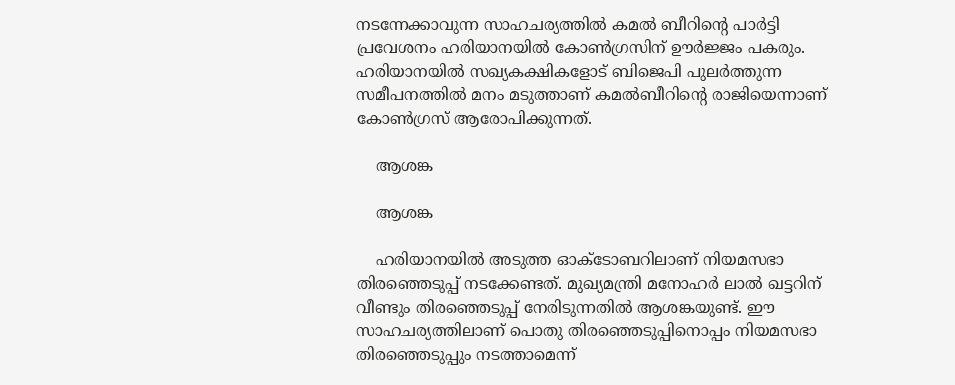നടന്നേക്കാവുന്ന സാഹചര്യത്തില്‍ കമല്‍ ബീറിന്‍റെ പാര്‍ട്ടി പ്രവേശനം ഹരിയാനയില്‍ കോണ്‍ഗ്രസിന് ഊര്‍ജ്ജം പകരും. ഹരിയാനയില്‍ സഖ്യകക്ഷികളോട് ബിജെപി പുലര്‍ത്തുന്ന സമീപനത്തില്‍ മനം മടുത്താണ് കമല്‍ബീറിന്‍റെ രാജിയെന്നാണ് കോണ്‍ഗ്രസ് ആരോപിക്കുന്നത്.

    ആശങ്ക

    ആശങ്ക

    ഹരിയാനയില്‍ അടുത്ത ഓക്ടോബറിലാണ് നിയമസഭാ തിരഞ്ഞെടുപ്പ് നടക്കേണ്ടത്. മുഖ്യമന്ത്രി മനോഹര്‍ ലാല്‍ ഖട്ടറിന് വീണ്ടും തിരഞ്ഞെടുപ്പ് നേരിടുന്നതില്‍ ആശങ്കയുണ്ട്. ഈ സാഹചര്യത്തിലാണ് പൊതു തിരഞ്ഞെടുപ്പിനൊപ്പം നിയമസഭാ തിരഞ്ഞെടുപ്പും നടത്താമെന്ന്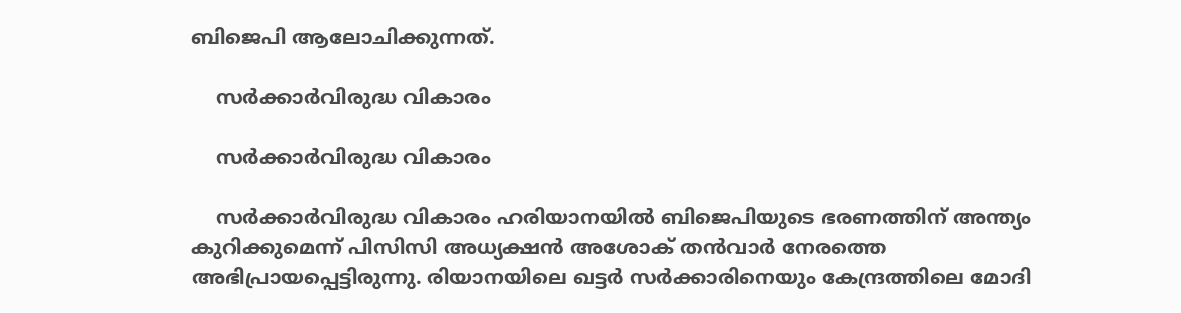ബിജെപി ആലോചിക്കുന്നത്.

    സര്‍ക്കാര്‍വിരുദ്ധ വികാരം

    സര്‍ക്കാര്‍വിരുദ്ധ വികാരം

    സര്‍ക്കാര്‍വിരുദ്ധ വികാരം ഹരിയാനയില്‍ ബിജെപിയുടെ ഭരണത്തിന് അന്ത്യം കുറിക്കുമെന്ന് പിസിസി അധ്യക്ഷന്‍ അശോക് തന്‍വാര്‍ നേരത്തെ അഭിപ്രായപ്പെട്ടിരുന്നു. രിയാനയിലെ ഖട്ടര്‍ സര്‍ക്കാരിനെയും കേന്ദ്രത്തിലെ മോദി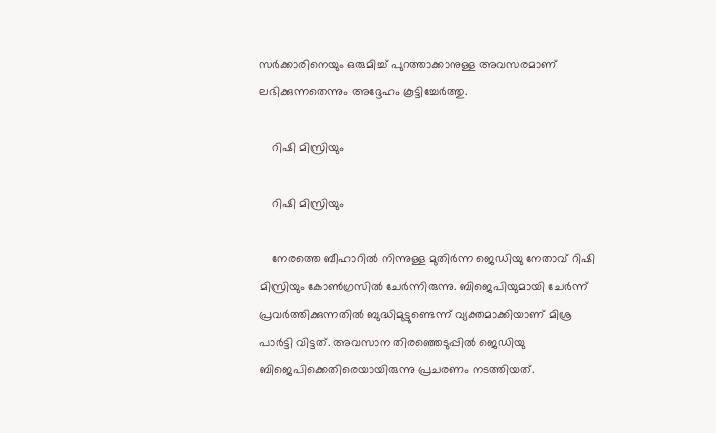സര്‍ക്കാരിനെയും ഒരുമിച്ച് പുറത്താക്കാനുള്ള അവസരമാണ് ലഭിക്കുന്നതെന്നും അദ്ദേഹം കൂട്ടിച്ചേര്‍ത്തു.

    റിഷി മിസ്രിയും

    റിഷി മിസ്രിയും

    നേരത്തെ ബീഹാറില്‍ നിന്നുള്ള മുതിര്‍ന്ന ജെഡിയു നേതാവ് റിഷി മിസ്രിയും കോണ്‍ഗ്രസില്‍ ചേര്‍ന്നിരുന്നു. ബിജെപിയുമായി ചേര്‍ന്ന് പ്രവര്‍ത്തിക്കുന്നതില്‍ ബുദ്ധിമുട്ടുണ്ടെന്ന് വ്യക്തമാക്കിയാണ് മിശ്ര പാര്‍ട്ടി വിട്ടത്. അവസാന തിരഞ്ഞെടുപ്പില്‍ ജെഡിയു ബിജെപിക്കെതിരെയായിരുന്നു പ്രചരണം നടത്തിയത്.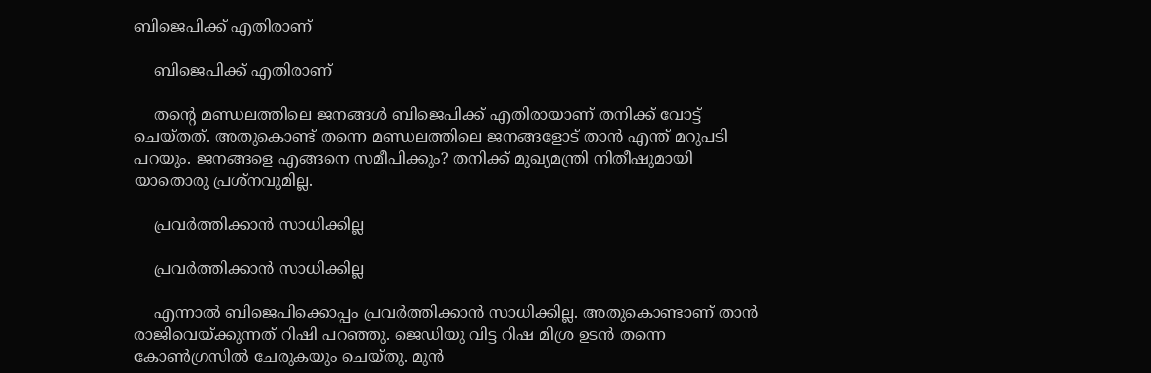ബിജെപിക്ക് എതിരാണ്

    ബിജെപിക്ക് എതിരാണ്

    തന്‍റെ മണ്ഡലത്തിലെ ജനങ്ങള്‍ ബിജെപിക്ക് എതിരായാണ് തനിക്ക് വോട്ട് ചെയ്തത്. അതുകൊണ്ട് തന്നെ മണ്ഡലത്തിലെ ജനങ്ങളോട് താന്‍ എന്ത് മറുപടി പറയും. ജനങ്ങളെ എങ്ങനെ സമീപിക്കും? തനിക്ക് മുഖ്യമന്ത്രി നിതീഷുമായി യാതൊരു പ്രശ്നവുമില്ല.

    പ്രവര്‍ത്തിക്കാന്‍ സാധിക്കില്ല

    പ്രവര്‍ത്തിക്കാന്‍ സാധിക്കില്ല

    എന്നാല്‍ ബിജെപിക്കൊപ്പം പ്രവര്‍ത്തിക്കാന്‍ സാധിക്കില്ല. അതുകൊണ്ടാണ് താന്‍ രാജിവെയ്ക്കുന്നത് റിഷി പറഞ്ഞു. ജെഡിയു വിട്ട റിഷ മിശ്ര ഉടന്‍ തന്നെ കോണ്‍ഗ്രസില്‍ ചേരുകയും ചെയ്തു. മുന്‍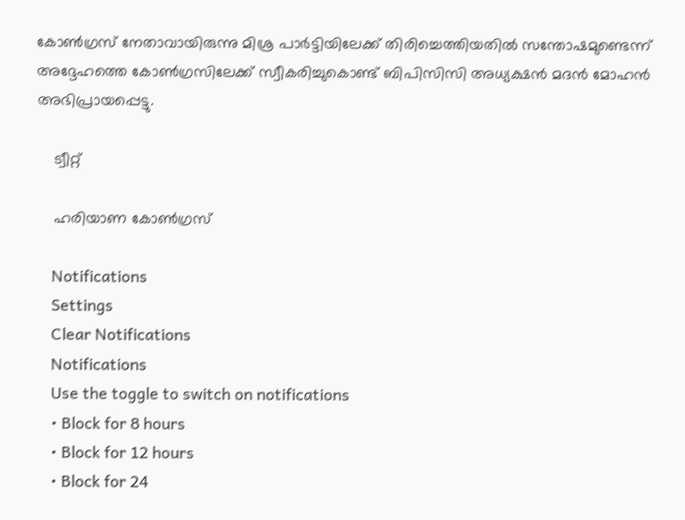കോണ്‍ഗ്രസ് നേതാവായിരുന്നു മിശ്ര പാര്‍ട്ടിയിലേക്ക് തിരിച്ചെത്തിയതില്‍ സന്തോഷമുണ്ടെന്ന് അദ്ദേഹത്തെ കോണ്‍ഗ്രസിലേക്ക് സ്വീകരിച്ചുകൊണ്ട് ബിപിസിസി അധ്യക്ഷന്‍ മദന്‍ മോഹന്‍ അഭിപ്രായപ്പെട്ടു.

    ട്വീറ്റ്

    ഹരിയാണ കോണ്‍ഗ്രസ്

    Notifications
    Settings
    Clear Notifications
    Notifications
    Use the toggle to switch on notifications
    • Block for 8 hours
    • Block for 12 hours
    • Block for 24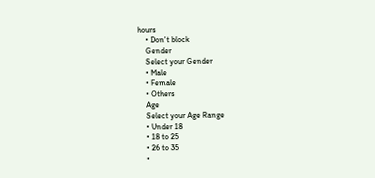hours
    • Don't block
    Gender
    Select your Gender
    • Male
    • Female
    • Others
    Age
    Select your Age Range
    • Under 18
    • 18 to 25
    • 26 to 35
    •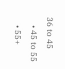36 to 45
    • 45 to 55
    • 55+